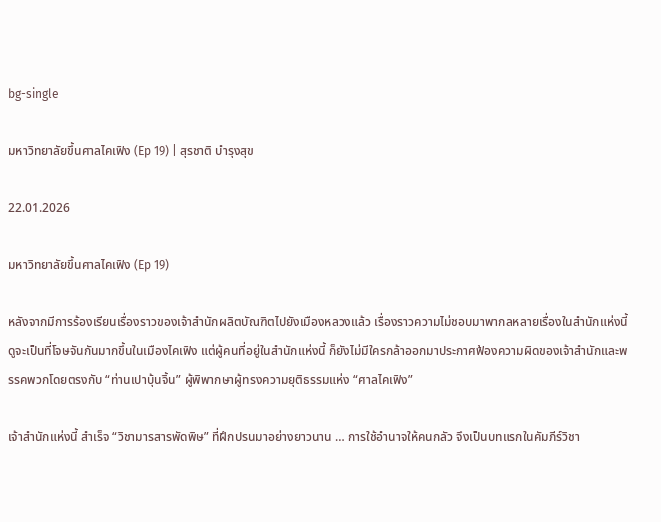bg-single

มหาวิทยาลัยขึ้นศาลไคเฟิง (Ep 19) | สุรชาติ บำรุงสุข

22.01.2026

มหาวิทยาลัยขึ้นศาลไคเฟิง (Ep 19)

หลังจากมีการร้องเรียนเรื่องราวของเจ้าสำนักผลิตบัณฑิตไปยังเมืองหลวงแล้ว เรื่องราวความไม่ชอบมาพากลหลายเรื่องในสำนักแห่งนี้ ดูจะเป็นที่โจษจันกันมากขึ้นในเมืองไคเฟิง แต่ผู้คนที่อยู่ในสำนักแห่งนี้ ก็ยังไม่มีใครกล้าออกมาประกาศฟ้องความผิดของเจ้าสำนักและพรรคพวกโดยตรงกับ “ท่านเปาบุ้นจิ้น” ผู้พิพากษาผู้ทรงความยุติธรรมแห่ง “ศาลไคเฟิง”

เจ้าสำนักแห่งนี้ สำเร็จ “วิชามารสารพัดพิษ” ที่ฝึกปรนมาอย่างยาวนาน … การใช้อำนาจให้คนกลัว จึงเป็นบทแรกในคัมภีร์วิชา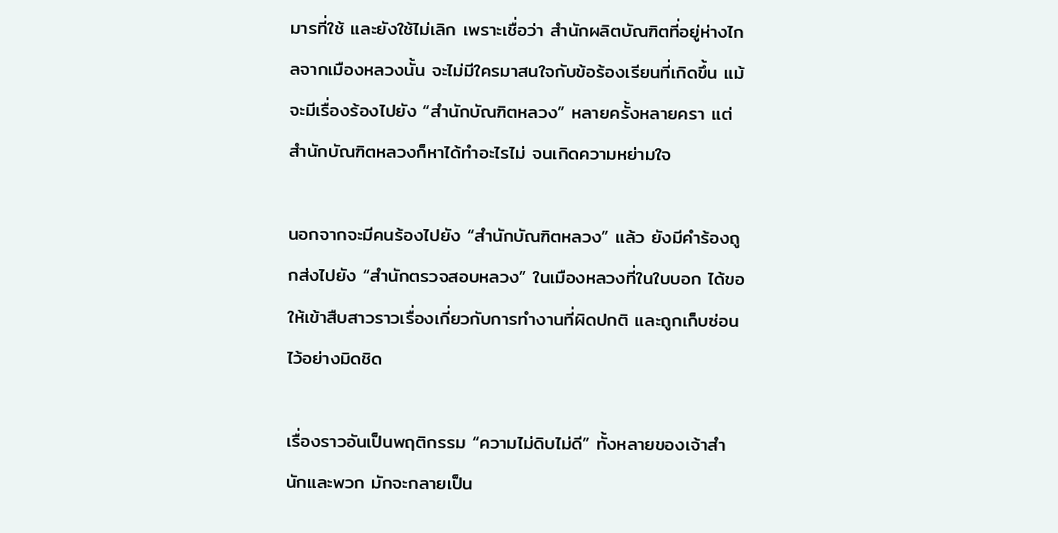มารที่ใช้ และยังใช้ไม่เลิก เพราะเชื่อว่า สำนักผลิตบัณฑิตที่อยู่ห่างไกลจากเมืองหลวงนั้น จะไม่มีใครมาสนใจกับข้อร้องเรียนที่เกิดขึ้น แม้จะมีเรื่องร้องไปยัง “สำนักบัณฑิตหลวง” หลายครั้งหลายครา แต่สำนักบัณฑิตหลวงก็หาได้ทำอะไรไม่ จนเกิดความหย่ามใจ

นอกจากจะมีคนร้องไปยัง “สำนักบัณฑิตหลวง” แล้ว ยังมีคำร้องถูกส่งไปยัง “สำนักตรวจสอบหลวง” ในเมืองหลวงที่ในใบบอก ได้ขอให้เข้าสืบสาวราวเรื่องเกี่ยวกับการทำงานที่ผิดปกติ และถูกเก็บซ่อนไว้อย่างมิดชิด

เรื่องราวอันเป็นพฤติกรรม “ความไม่ดิบไม่ดี” ทั้งหลายของเจ้าสำนักและพวก มักจะกลายเป็น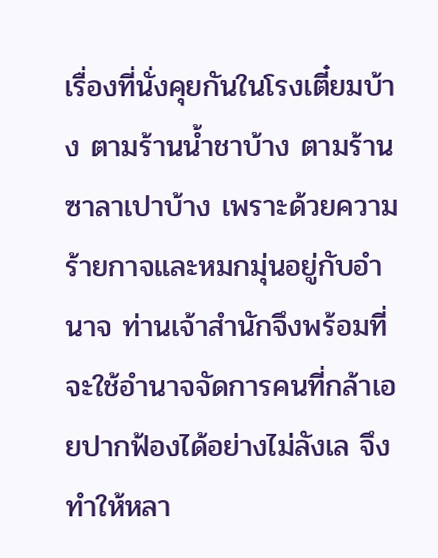เรื่องที่นั่งคุยกันในโรงเตี๋ยมบ้าง ตามร้านน้ำชาบ้าง ตามร้านซาลาเปาบ้าง เพราะด้วยความร้ายกาจและหมกมุ่นอยู่กับอำนาจ ท่านเจ้าสำนักจึงพร้อมที่จะใช้อำนาจจัดการคนที่กล้าเอยปากฟ้องได้อย่างไม่ลังเล จึงทำให้หลา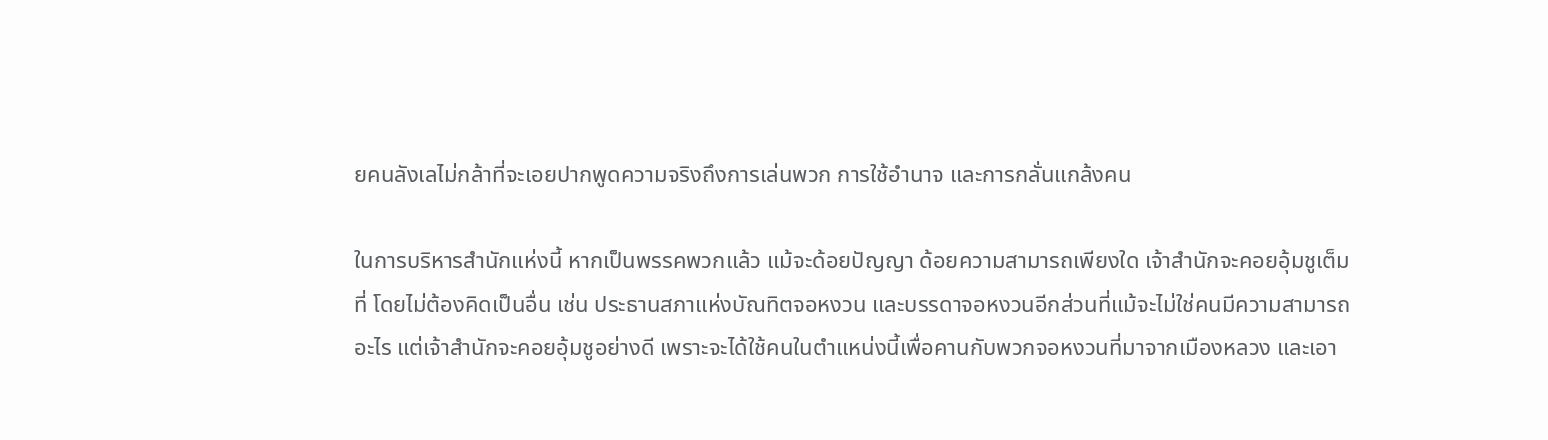ยคนลังเลไม่กล้าที่จะเอยปากพูดความจริงถึงการเล่นพวก การใช้อำนาจ และการกลั่นแกล้งคน

ในการบริหารสำนักแห่งนี้ หากเป็นพรรคพวกแล้ว แม้จะด้อยปัญญา ด้อยความสามารถเพียงใด เจ้าสำนักจะคอยอุ้มชูเต็มที่ โดยไม่ต้องคิดเป็นอื่น เช่น ประธานสภาแห่งบัณทิตจอหงวน และบรรดาจอหงวนอีกส่วนที่แม้จะไม่ใช่คนมีความสามารถอะไร แต่เจ้าสำนักจะคอยอุ้มชูอย่างดี เพราะจะได้ใช้คนในตำแหน่งนี้เพื่อคานกับพวกจอหงวนที่มาจากเมืองหลวง และเอา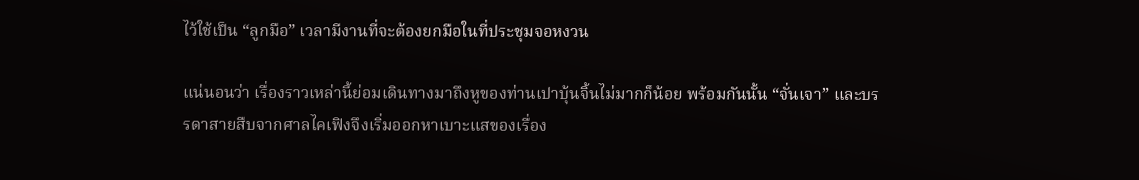ไว้ใช้เป็น “ลูกมือ” เวลามีงานที่จะต้องยกมือในที่ประชุมจอหงวน

แน่นอนว่า เรื่องราวเหล่านี้ย่อมเดินทางมาถึงหูของท่านเปาบุ้นจิ้นไม่มากก็น้อย พร้อมกันนั้น “จั่นเจา” และบรรดาสายสืบจากศาลไคเฟิงจึงเริ่มออกหาเบาะแสของเรื่อง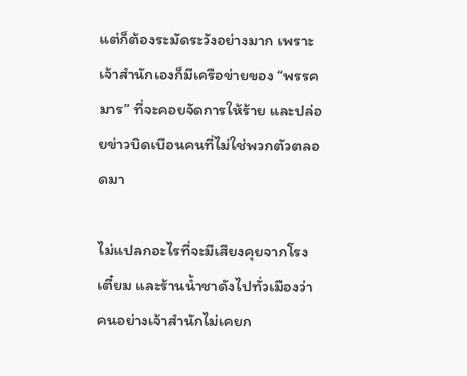แต่ก็ต้องระมัดระวังอย่างมาก เพราะเจ้าสำนักเองก็มีเครือข่ายของ “พรรคมาร” ที่จะคอยจัดการให้ร้าย และปล่อยข่าวบิดเบือนคนที่ไม่ใช่พวกตัวตลอดมา

ไม่แปลกอะไรที่จะมีเสียงคุยจากโรงเตี๋ยม และร้านน้ำชาดังไปทั่วเมืองว่า คนอย่างเจ้าสำนักไม่เคยก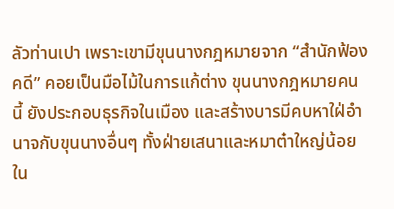ลัวท่านเปา เพราะเขามีขุนนางกฎหมายจาก “สำนักฟ้องคดี” คอยเป็นมือไม้ในการแก้ต่าง ขุนนางกฎหมายคนนี้ ยังประกอบธุรกิจในเมือง และสร้างบารมีคบหาใฝ่อำนาจกับขุนนางอื่นๆ ทั้งฝ่ายเสนาและหมาต๋าใหญ่น้อยใน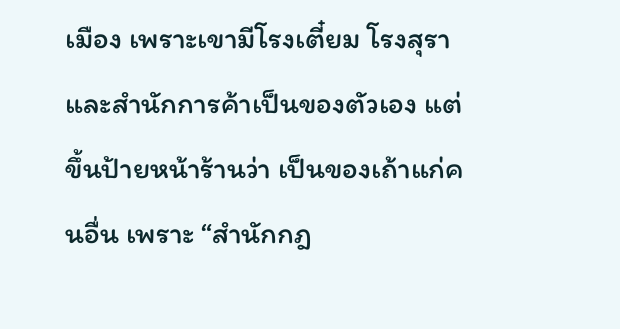เมือง เพราะเขามีโรงเตี๋ยม โรงสุรา และสำนักการค้าเป็นของตัวเอง แต่ขึ้นป้ายหน้าร้านว่า เป็นของเถ้าแก่คนอื่น เพราะ “สำนักกฎ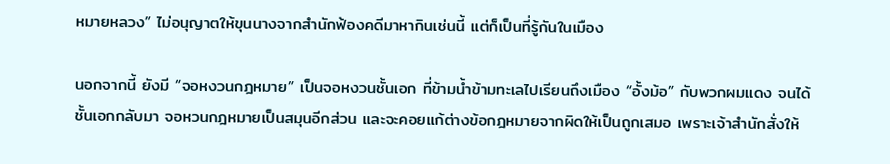หมายหลวง” ไม่อนุญาตให้ขุนนางจากสำนักฟ้องคดีมาหากินเช่นนี้ แต่ก็เป็นที่รู้กันในเมือง

นอกจากนี้ ยังมี “จอหงวนกฎหมาย” เป็นจอหงวนชั้นเอก ที่ข้ามน้ำข้ามทะเลไปเรียนถึงเมือง “อั้งม้อ” กับพวกผมแดง จนได้ชั้นเอกกลับมา จอหวนกฎหมายเป็นสมุนอีกส่วน และจะคอยแก้ต่างข้อกฎหมายจากผิดให้เป็นถูกเสมอ เพราะเจ้าสำนักสั่งให้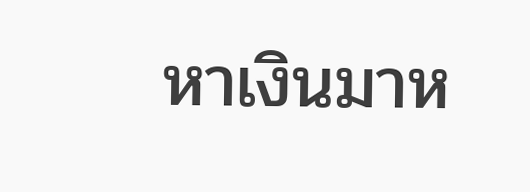หาเงินมาห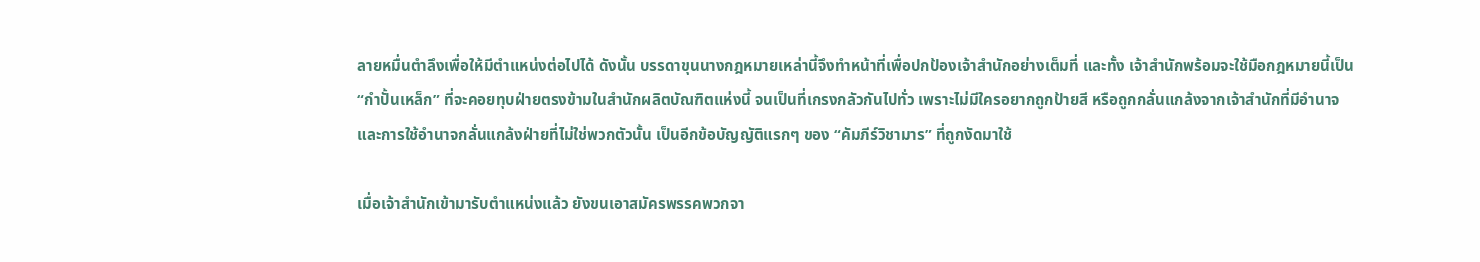ลายหมื่นตำลึงเพื่อให้มีตำแหน่งต่อไปได้ ดังนั้น บรรดาขุนนางกฎหมายเหล่านี้จึงทำหน้าที่เพื่อปกป้องเจ้าสำนักอย่างเต็มที่ และทั้ง เจ้าสำนักพร้อมจะใช้มือกฎหมายนี้เป็น “กำปั้นเหล็ก” ที่จะคอยทุบฝ่ายตรงข้ามในสำนักผลิตบัณฑิตแห่งนี้ จนเป็นที่เกรงกลัวกันไปทั่ว เพราะไม่มีใครอยากถูกป้ายสี หรือถูกกลั่นแกล้งจากเจ้าสำนักที่มีอำนาจ และการใช้อำนาจกลั่นแกล้งฝ่ายที่ไม่ใช่พวกตัวนั้น เป็นอีกข้อบัญญัติแรกๆ ของ “คัมภีร์วิชามาร” ที่ถูกงัดมาใช้

เมื่อเจ้าสำนักเข้ามารับตำแหน่งแล้ว ยังขนเอาสมัครพรรคพวกจา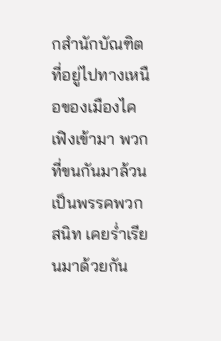กสำนักบัณฑิตที่อยู่ไปทางเหนือของเมืองไคเฟิงเข้ามา พวกที่ขนกันมาล้วนเป็นพรรคพวกสนิท เคยร่ำเรียนมาด้วยกัน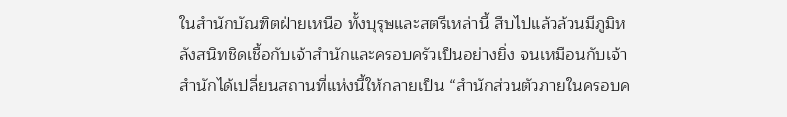ในสำนักบัณฑิตฝ่ายเหนือ ทั้งบุรุษและสตรีเหล่านี้ สืบไปแล้วล้วนมีภูมิหลังสนิทชิดเชื้อกับเจ้าสำนักและครอบครัวเป็นอย่างยิ่ง จนเหมือนกับเจ้าสำนักได้เปลี่ยนสถานที่แห่งนี้ให้กลายเป็น “สำนักส่วนตัวภายในครอบค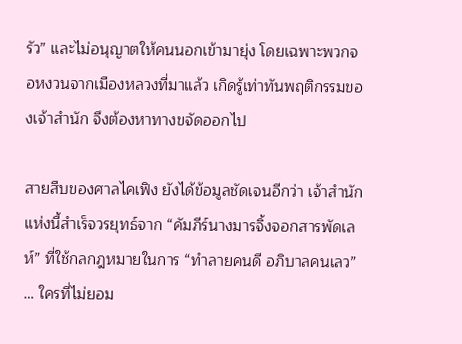รัว” และไม่อนุญาตให้คนนอกเข้ามายุ่ง โดยเฉพาะพวกจอหงวนจากเมืองหลวงที่มาแล้ว เกิดรู้เท่าทันพฤติกรรมของเจ้าสำนัก จึงต้องหาทางขจัดออกไป

สายสืบของศาลไคเฟิง ยังได้ข้อมูลชัดเจนอีกว่า เจ้าสำนักแห่งนี้สำเร็จวรยุทธ์จาก “คัมภีร์นางมารจิ้งจอกสารพัดเลห์” ที่ใช้กลกฎหมายในการ “ทำลายคนดี อภิบาลคนเลว” … ใครที่ไม่ยอม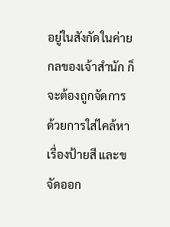อยู่ในสังกัดในค่ายกลของเจ้าสำนัก ก็จะต้องถูกจัดการ ด้วยการใส่ไคล้หาเรื่องป้ายสี และขจัดออก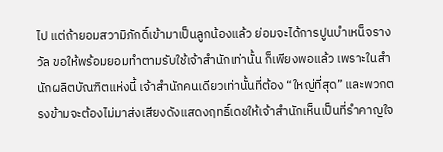ไป แต่ถ้ายอมสวามิภักดิ์เข้ามาเป็นลูกน้องแล้ว ย่อมจะได้การปูนบำเหน็จรางวัล ขอให้พร้อมยอมทำตามรับใช้เจ้าสำนักเท่านั้น ก็เพียงพอแล้ว เพราะในสำนักผลิตบัณฑิตแห่งนี้ เจ้าสำนักคนเดียวเท่านั้นที่ต้อง “ใหญ่ที่สุด” และพวกตรงข้ามจะต้องไม่มาส่งเสียงดังแสดงฤทธิ์เดชให้เจ้าสำนักเห็นเป็นที่รำคาญใจ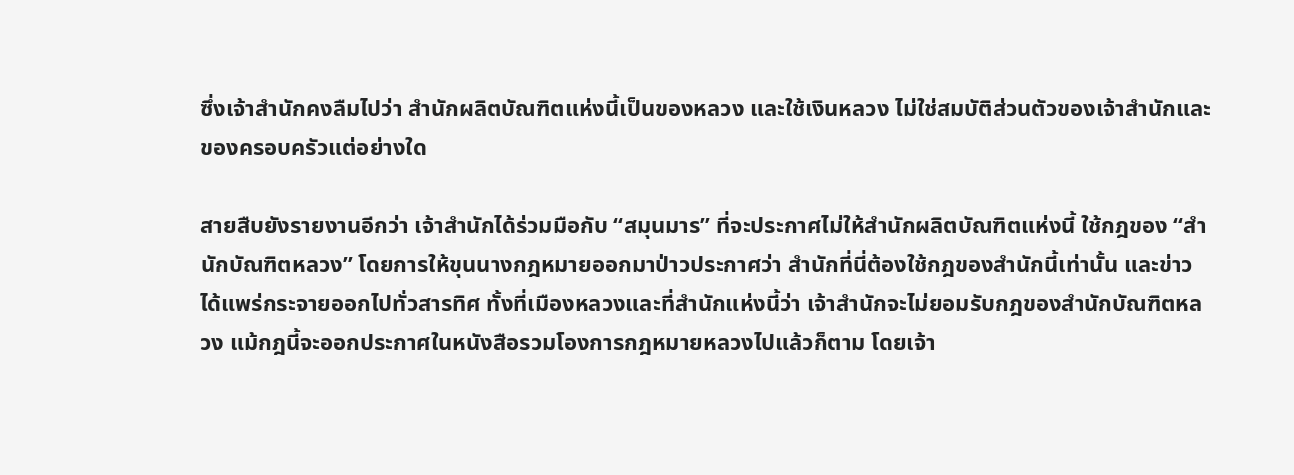ซึ่งเจ้าสำนักคงลืมไปว่า สำนักผลิตบัณฑิตแห่งนี้เป็นของหลวง และใช้เงินหลวง ไม่ใช่สมบัติส่วนตัวของเจ้าสำนักและของครอบครัวแต่อย่างใด

สายสืบยังรายงานอีกว่า เจ้าสำนักได้ร่วมมือกับ “สมุนมาร” ที่จะประกาศไม่ให้สำนักผลิตบัณฑิตแห่งนี้ ใช้กฎของ “สำนักบัณฑิตหลวง” โดยการให้ขุนนางกฎหมายออกมาป่าวประกาศว่า สำนักที่นี่ต้องใช้กฎของสำนักนี้เท่านั้น และข่าวได้แพร่กระจายออกไปทั่วสารทิศ ทั้งที่เมืองหลวงและที่สำนักแห่งนี้ว่า เจ้าสำนักจะไม่ยอมรับกฎของสำนักบัณฑิตหลวง แม้กฎนี้จะออกประกาศในหนังสือรวมโองการกฎหมายหลวงไปแล้วก็ตาม โดยเจ้า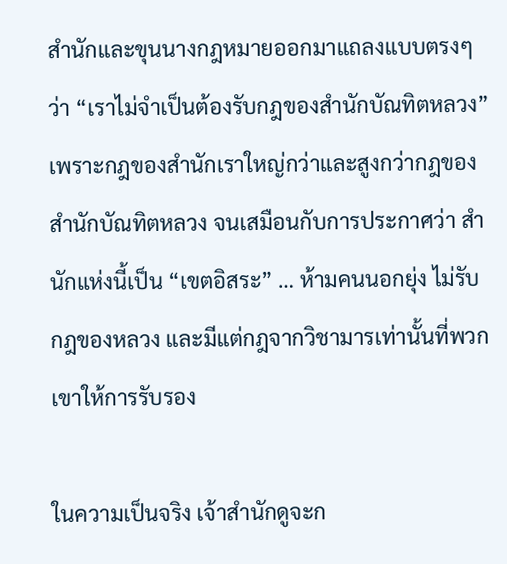สำนักและขุนนางกฎหมายออกมาแถลงแบบตรงๆ ว่า “เราไม่จำเป็นต้องรับกฎของสำนักบัณทิตหลวง” เพราะกฎของสำนักเราใหญ่กว่าและสูงกว่ากฎของสำนักบัณทิตหลวง จนเสมือนกับการประกาศว่า สำนักแห่งนี้เป็น “เขตอิสระ” … ห้ามคนนอกยุ่ง ไม่รับกฎของหลวง และมีแต่กฎจากวิชามารเท่านั้นที่พวกเขาให้การรับรอง

ในความเป็นจริง เจ้าสำนักดูจะก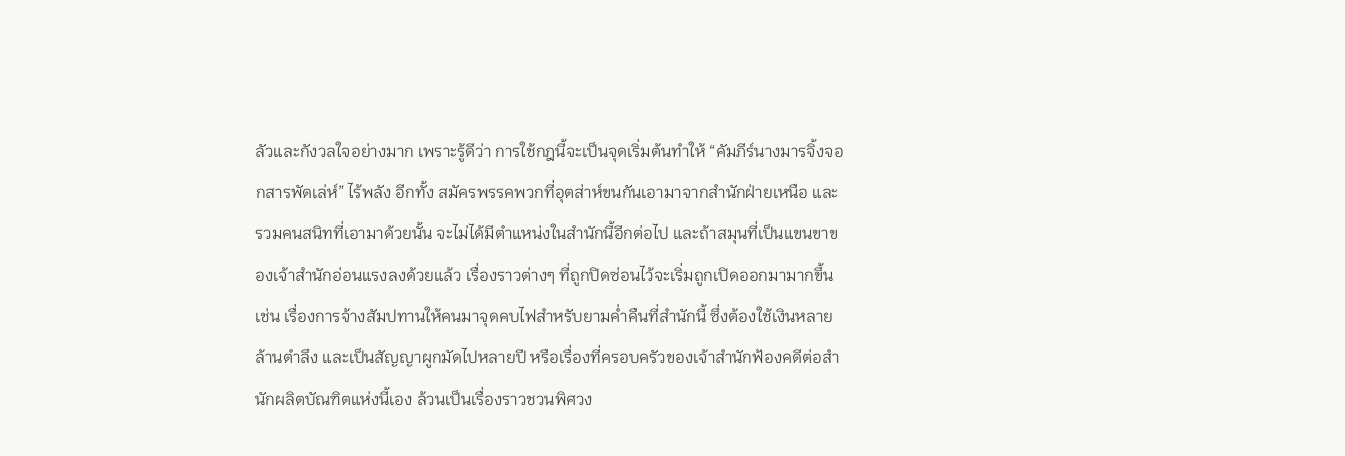ลัวและกังวลใจอย่างมาก เพราะรู้ดีว่า การใช้กฎนี้จะเป็นจุดเริ่มต้นทำให้ “คัมภีร์นางมารจิ้งจอกสารพัดเล่ห์” ไร้พลัง อีกทั้ง สมัครพรรคพวกที่อุตส่าห์ขนกันเอามาจากสำนักฝ่ายเหนือ และรวมคนสนิทที่เอามาด้วยนั้น จะไม่ได้มีตำแหน่งในสำนักนี้อีกต่อไป และถ้าสมุนที่เป็นแขนขาของเจ้าสำนักอ่อนแรงลงด้วยแล้ว เรื่องราวต่างๆ ที่ถูกปิดซ่อนไว้จะเริ่มถูกเปิดออกมามากขึ้น เช่น เรื่องการจ้างสัมปทานให้คนมาจุดคบไฟสำหรับยามค่ำคืนที่สำนักนี้ ซึ่งต้องใช้เงินหลายล้านตำลึง และเป็นสัญญาผูกมัดไปหลายปี หรือเรื่องที่ครอบครัวของเจ้าสำนักฟ้องคดีต่อสำนักผลิตบัณฑิตแห่งนี้เอง ล้วนเป็นเรื่องราวชวนพิศวง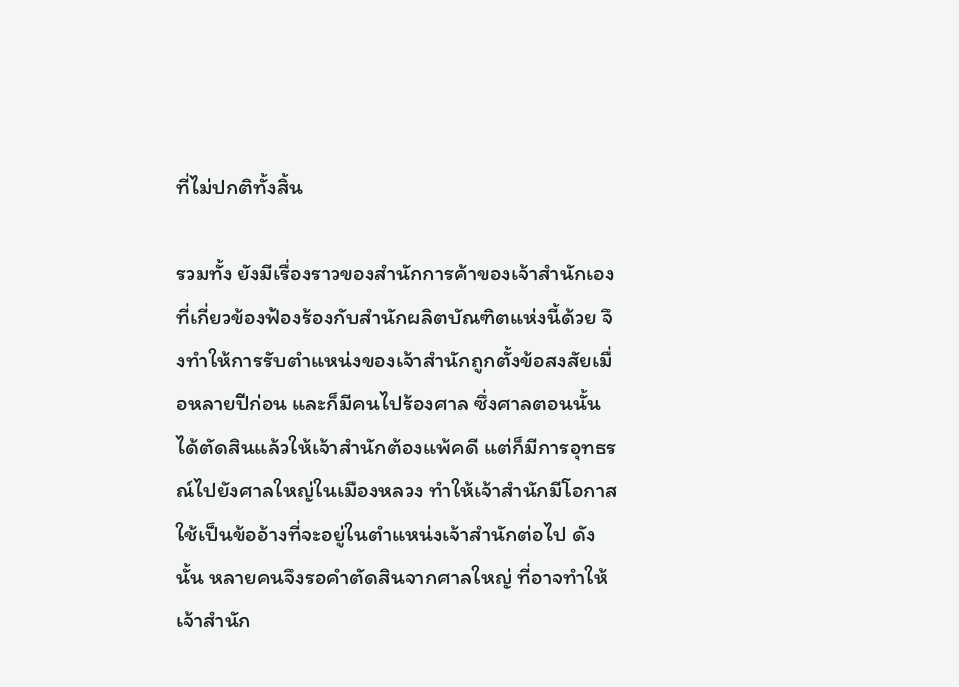ที่ไม่ปกติทั้งสิ้น

รวมทั้ง ยังมีเรื่องราวของสำนักการค้าของเจ้าสำนักเอง ที่เกี่ยวข้องฟ้องร้องกับสำนักผลิตบัณฑิตแห่งนี้ด้วย จึงทำให้การรับตำแหน่งของเจ้าสำนักถูกตั้งข้อสงสัยเมื่อหลายปีก่อน และก็มีคนไปร้องศาล ซึ่งศาลตอนนั้นได้ตัดสินแล้วให้เจ้าสำนักต้องแพ้คดี แต่ก็มีการอุทธรณ์ไปยังศาลใหญ่ในเมืองหลวง ทำให้เจ้าสำนักมีโอกาสใช้เป็นข้ออ้างที่จะอยู่ในตำแหน่งเจ้าสำนักต่อไป ดังนั้น หลายคนจึงรอคำตัดสินจากศาลใหญ่ ที่อาจทำให้เจ้าสำนัก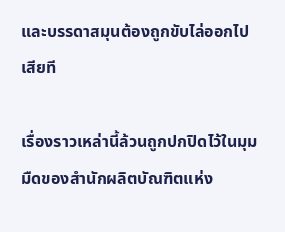และบรรดาสมุนต้องถูกขับไล่ออกไปเสียที

เรื่องราวเหล่านี้ล้วนถูกปกปิดไว้ในมุมมืดของสำนักผลิตบัณฑิตแห่ง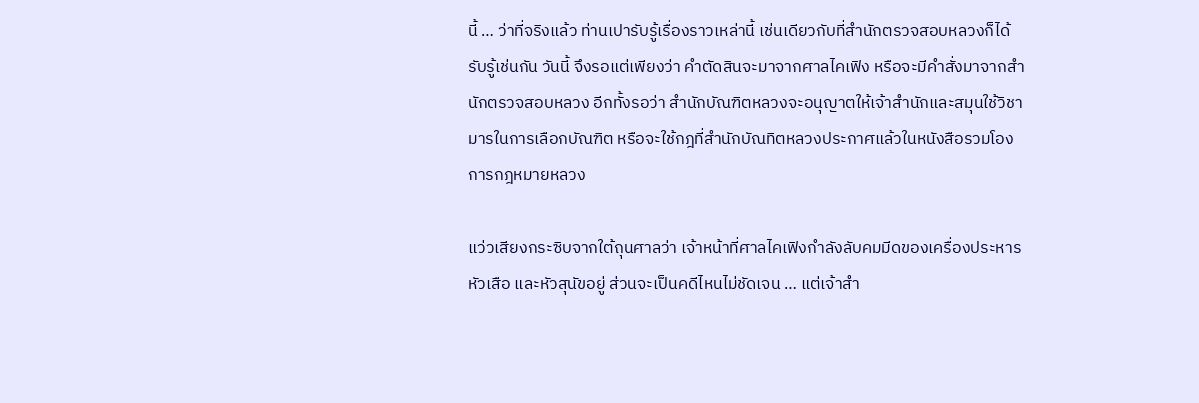นี้ … ว่าที่จริงแล้ว ท่านเปารับรู้เรื่องราวเหล่านี้ เช่นเดียวกับที่สำนักตรวจสอบหลวงก็ได้รับรู้เช่นกัน วันนี้ จึงรอแต่เพียงว่า คำตัดสินจะมาจากศาลไคเฟิง หรือจะมีคำสั่งมาจากสำนักตรวจสอบหลวง อีกทั้งรอว่า สำนักบัณฑิตหลวงจะอนุญาตให้เจ้าสำนักและสมุนใช้วิชามารในการเลือกบัณฑิต หรือจะใช้กฎที่สำนักบัณทิตหลวงประกาศแล้วในหนังสือรวมโองการกฎหมายหลวง

แว่วเสียงกระซิบจากใต้ถุนศาลว่า เจ้าหน้าที่ศาลไคเฟิงกำลังลับคมมีดของเครื่องประหารหัวเสือ และหัวสุนัขอยู่ ส่วนจะเป็นคดีไหนไม่ชัดเจน … แต่เจ้าสำ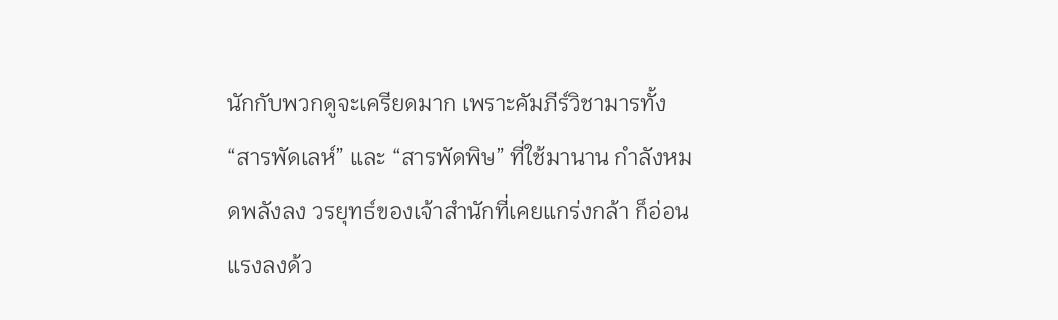นักกับพวกดูจะเครียดมาก เพราะคัมภีร์วิชามารทั้ง “สารพัดเลห์” และ “สารพัดพิษ” ที่ใช้มานาน กำลังหมดพลังลง วรยุทธ์ของเจ้าสำนักที่เคยแกร่งกล้า ก็อ่อนแรงลงด้ว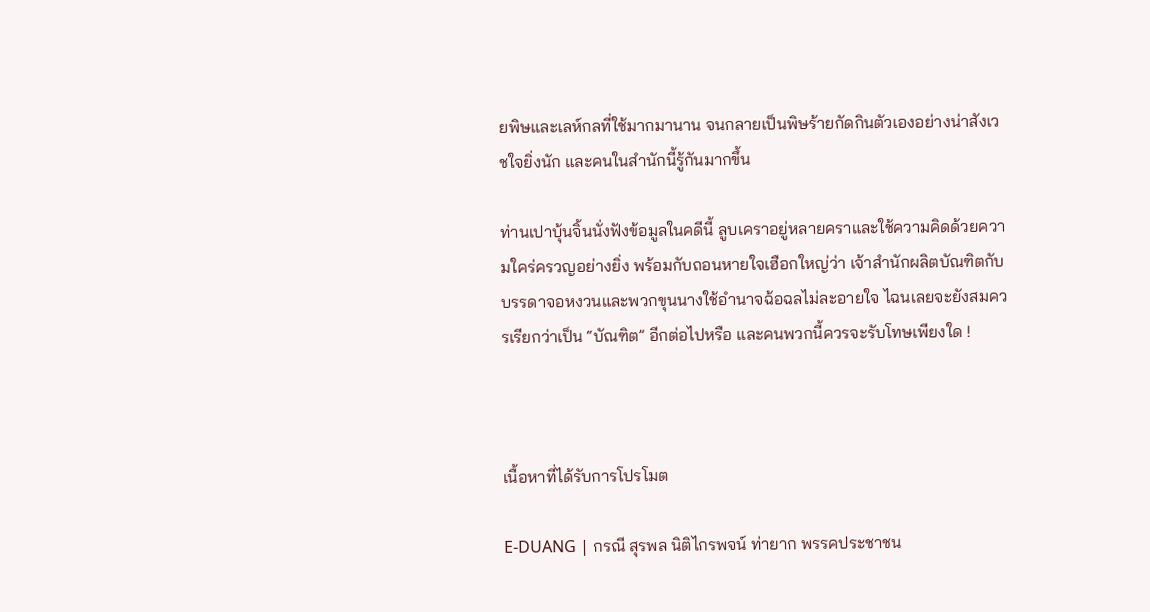ยพิษและเลห์กลที่ใช้มากมานาน จนกลายเป็นพิษร้ายกัดกินตัวเองอย่างน่าสังเวชใจยิ่งนัก และคนในสำนักนี้รู้กันมากขึ้น

ท่านเปาบุ้นจิ้นนั่งฟังข้อมูลในคดีนี้ ลูบเคราอยู่หลายคราและใช้ความคิดด้วยความใคร่ครวญอย่างยิ่ง พร้อมกับถอนหายใจเฮือกใหญ่ว่า เจ้าสำนักผลิตบัณฑิตกับบรรดาจอหงวนและพวกขุนนางใช้อำนาจฉ้อฉลไม่ละอายใจ ไฉนเลยจะยังสมควรเรียกว่าเป็น “บัณฑิต” อีกต่อไปหรือ และคนพวกนี้ควรจะรับโทษเพียงใด !



เนื้อหาที่ได้รับการโปรโมต

E-DUANG | กรณี สุรพล นิติไกรพจน์ ท่ายาก พรรคประชาชน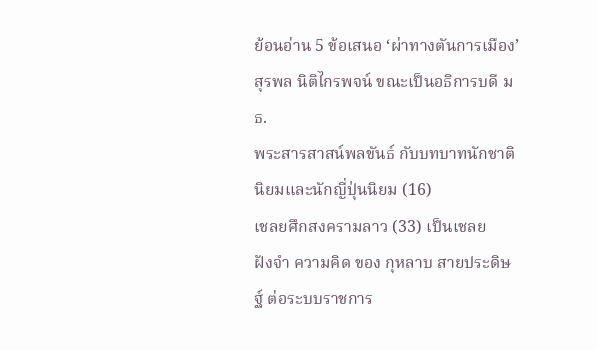ย้อนอ่าน 5 ข้อเสนอ ‘ผ่าทางตันการเมือง’ สุรพล นิติไกรพจน์ ขณะเป็นอธิการบดี มธ.
พระสารสาสน์พลขันธ์ กับบทบาทนักชาตินิยมและนักญี่ปุ่นนิยม (16)
เชลยศึกสงครามลาว (33) เป็นเชลย
ฝังจำ ความคิด ของ กุหลาบ สายประดิษฐ์ ต่อระบบราชการ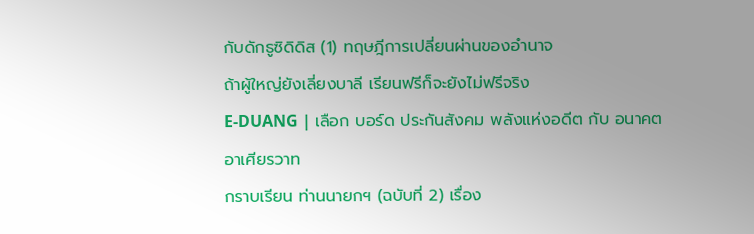กับดักธูซิดิดิส (1) ทฤษฎีการเปลี่ยนผ่านของอำนาจ
ถ้าผู้ใหญ่ยังเลี่ยงบาลี เรียนฟรีก็จะยังไม่ฟรีจริง
E-DUANG | เลือก บอร์ด ประกันสังคม พลังแห่งอดีต กับ อนาคต
อาเศียรวาท
กราบเรียน ท่านนายกฯ (ฉบับที่ 2) เรื่อง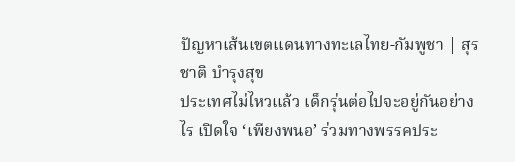ปัญหาเส้นเขตแดนทางทะเลไทย-กัมพูชา | สุรชาติ บำรุงสุข
ประเทศไม่ไหวแล้ว เด็กรุ่นต่อไปจะอยู่กันอย่างไร เปิดใจ ‘เพียงพนอ’ ร่วมทางพรรคประ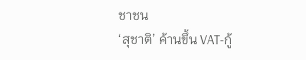ชาชน
‘สุชาติ’ ค้านขึ้น VAT-กู้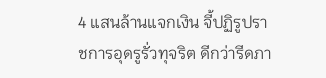4 แสนล้านแจกเงิน จี้ปฏิรูปราชการอุดรูรั่วทุจริต ดีกว่ารีดภา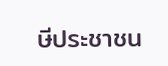ษีประชาชน